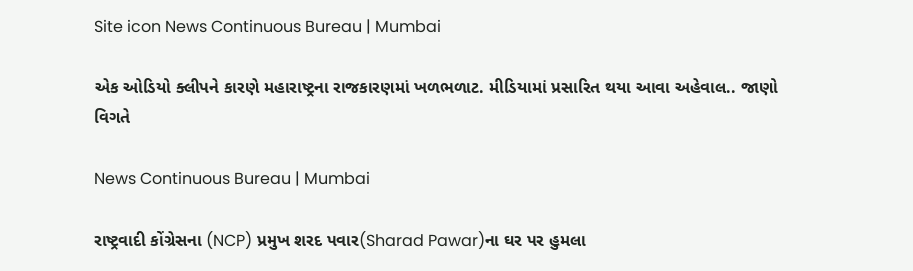Site icon News Continuous Bureau | Mumbai

એક ઓડિયો ક્લીપને કારણે મહારાષ્ટ્રના રાજકારણમાં ખળભળાટ. મીડિયામાં પ્રસારિત થયા આવા અહેવાલ.. જાણો વિગતે

News Continuous Bureau | Mumbai

રાષ્ટ્રવાદી કોંગ્રેસના (NCP) પ્રમુખ શરદ પવાર(Sharad Pawar)ના ઘર પર હુમલા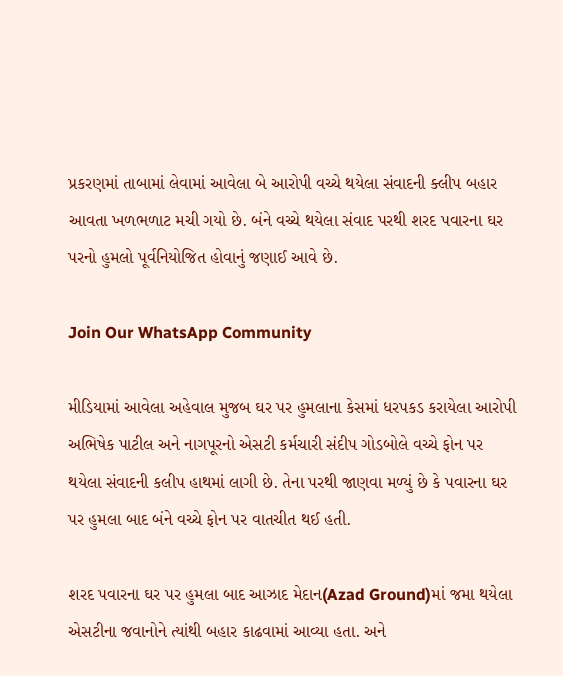પ્રકરણમાં તાબામાં લેવામાં આવેલા બે આરોપી વચ્ચે થયેલા સંવાદની ક્લીપ બહાર આવતા ખળભળાટ મચી ગયો છે. બંને વચ્ચે થયેલા સંવાદ પરથી શરદ પવારના ઘર પરનો હુમલો પૂર્વનિયોજિત હોવાનું જણાઈ આવે છે.

Join Our WhatsApp Community

મીડિયામાં આવેલા અહેવાલ મુજબ ઘર પર હુમલાના કેસમાં ધરપકડ કરાયેલા આરોપી અભિષેક પાટીલ અને નાગપૂરનો એસટી કર્મચારી સંદીપ ગોડબોલે વચ્ચે ફોન પર થયેલા સંવાદની કલીપ હાથમાં લાગી છે. તેના પરથી જાણવા મળ્યું છે કે પવારના ઘર પર હુમલા બાદ બંને વચ્ચે ફોન પર વાતચીત થઈ હતી.

શરદ પવારના ઘર પર હુમલા બાદ આઝાદ મેદાન(Azad Ground)માં જમા થયેલા એસટીના જવાનોને ત્યાંથી બહાર કાઢવામાં આવ્યા હતા. અને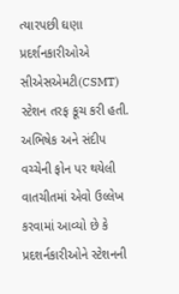ત્યારપછી ઘણા પ્રદર્શનકારીઓએ સીએસએમટી(CSMT) સ્ટેશન તરફ કૂચ કરી હતી. અભિષેક અને સંદીપ વચ્ચેની ફોન પર થયેલી વાતચીતમાં એવો ઉલ્લેખ કરવામાં આવ્યો છે કે પ્રદશર્નકારીઓને સ્ટેશનની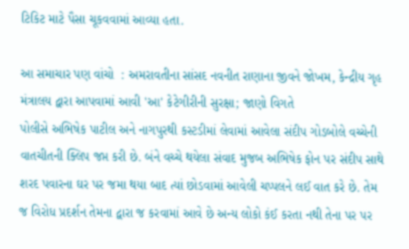ટિકિટ માટે પૈસા ચૂકવવામાં આવ્યા હતા.

આ સમાચાર પણ વાંચો  : અમરાવતીના સાંસદ નવનીત રાણાના જીવને જોખમ, કેન્દ્રીય ગૃહ મંત્રાલય દ્વારા આપવામાં આવી 'આ' કેટેગીરીની સુરક્ષા; જાણો વિગતે
પોલીસે અભિષેક પાટીલ અને નાગપુરથી કસ્ટડીમાં લેવામાં આવેલા સંદીપ ગોડબોલે વચ્ચેની વાતચીતની ક્લિપ જપ્ત કરી છે. બંને વચ્ચે થયેલા સંવાદ મુજબ અભિષેક ફોન પર સંદીપ સાથે શરદ પવારના ઘર પર જમા થયા બાદ ત્યાં છોડવામાં આવેલી ચપ્પલને લઈ વાત કરે છે. તેમ જ વિરોધ પ્રદર્શન તેમના દ્વારા જ કરવામાં આવે છે અન્ય લોકો કંઈ કરતા નથી તેના પર પર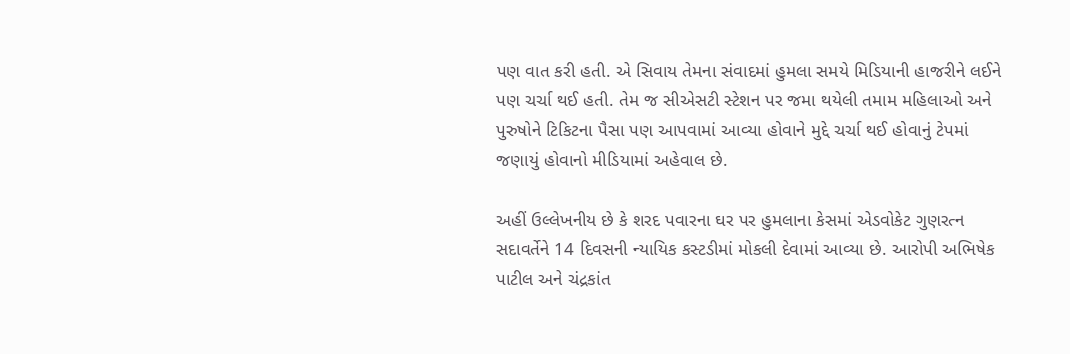પણ વાત કરી હતી. એ સિવાય તેમના સંવાદમાં હુમલા સમયે મિડિયાની હાજરીને લઈને પણ ચર્ચા થઈ હતી. તેમ જ સીએસટી સ્ટેશન પર જમા થયેલી તમામ મહિલાઓ અને પુરુષોને ટિકિટના પૈસા પણ આપવામાં આવ્યા હોવાને મુદ્દે ચર્ચા થઈ હોવાનું ટેપમાં જણાયું હોવાનો મીડિયામાં અહેવાલ છે.

અહીં ઉલ્લેખનીય છે કે શરદ પવારના ઘર પર હુમલાના કેસમાં એડવોકેટ ગુણરત્ન સદાવર્તેને 14 દિવસની ન્યાયિક કસ્ટડીમાં મોકલી દેવામાં આવ્યા છે. આરોપી અભિષેક પાટીલ અને ચંદ્રકાંત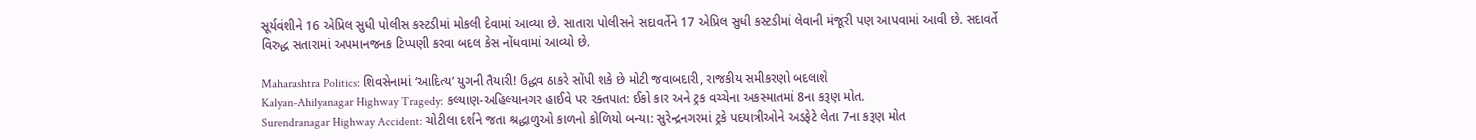સૂર્યવંશીને 16 એપ્રિલ સુધી પોલીસ કસ્ટડીમાં મોકલી દેવામાં આવ્યા છે. સાતારા પોલીસને સદાવર્તેને 17 એપ્રિલ સુધી કસ્ટડીમાં લેવાની મંજૂરી પણ આપવામાં આવી છે. સદાવર્તે વિરુદ્ધ સતારામાં અપમાનજનક ટિપ્પણી કરવા બદલ કેસ નોંધવામાં આવ્યો છે.

Maharashtra Politics: શિવસેનામાં ‘આદિત્ય’ યુગની તૈયારી! ઉદ્ધવ ઠાકરે સોંપી શકે છે મોટી જવાબદારી, રાજકીય સમીકરણો બદલાશે
Kalyan-Ahilyanagar Highway Tragedy: કલ્યાણ-અહિલ્યાનગર હાઈવે પર રક્તપાત: ઈકો કાર અને ટ્રક વચ્ચેના અકસ્માતમાં 8ના કરૂણ મોત.
Surendranagar Highway Accident: ચોટીલા દર્શને જતા શ્રદ્ધાળુઓ કાળનો કોળિયો બન્યા: સુરેન્દ્રનગરમાં ટ્રકે પદયાત્રીઓને અડફેટે લેતા 7ના કરૂણ મોત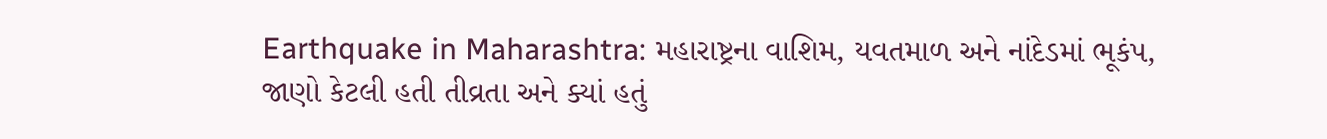Earthquake in Maharashtra: મહારાષ્ટ્રના વાશિમ, યવતમાળ અને નાંદેડમાં ભૂકંપ, જાણો કેટલી હતી તીવ્રતા અને ક્યાં હતું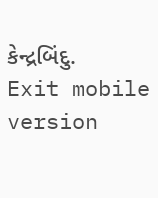કેન્દ્રબિંદુ.
Exit mobile version